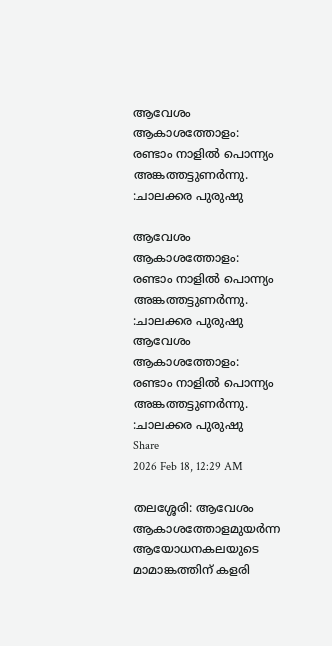ആവേശം ആകാശത്തോളം: രണ്ടാം നാളിൽ പൊന്ന്യം അങ്കത്തട്ടുണർന്നു. :ചാലക്കര പുരുഷു

ആവേശം ആകാശത്തോളം: രണ്ടാം നാളിൽ പൊന്ന്യം അങ്കത്തട്ടുണർന്നു. :ചാലക്കര പുരുഷു
ആവേശം ആകാശത്തോളം: രണ്ടാം നാളിൽ പൊന്ന്യം അങ്കത്തട്ടുണർന്നു. :ചാലക്കര പുരുഷു
Share
2026 Feb 18, 12:29 AM

തലശ്ശേരി: ആവേശം ആകാശത്തോളമുയർന്ന ആയോധനകലയുടെ മാമാങ്കത്തിന് കളരി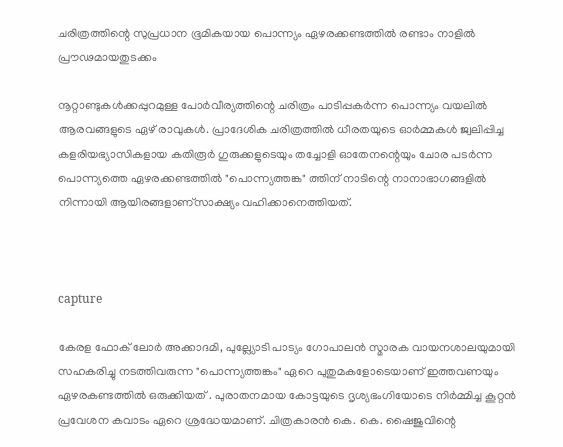ചരിത്രത്തിന്റെ സുപ്രധാന ഭൂമികയായ പൊന്ന്യം ഏഴരക്കണ്ടത്തിൽ രണ്ടാം നാളിൽ പ്രൗഢമായതുടക്കം

നൂറ്റാണ്ടുകൾക്കപ്പുറമുള്ള പോർവീര്യത്തിന്റെ ചരിത്രം പാടിപ്പകർന്ന പൊന്ന്യം വയലിൽ ആരവങ്ങളുടെ ഏഴ് രാവുകൾ. പ്രാദേശിക ചരിത്രത്തിൽ ധീരതയുടെ ഓർമ്മകൾ ജ്വലിപ്പിച്ച  കളരിയഭ്യാസികളായ കതിരൂർ ഗുരുക്കളുടെയും തച്ചോളി ഓതേനന്റെയും ചോര പടർന്ന പൊന്ന്യത്തെ ഏഴരക്കണ്ടത്തിൽ "പൊന്ന്യത്തങ്ക" ത്തിന് നാടിന്റെ നാനാഭാഗങ്ങളിൽ നിന്നായി ആയിരങ്ങളാണ്സാക്ഷ്യം വഹിക്കാനെത്തിയത്.



capture

കേരള ഫോക് ലോർ അക്കാദമി, പുല്ല്യോടി പാട്യം ഗോപാലൻ സ്മാരക വായനശാലയുമായി സഹകരിച്ചു നടത്തിവരുന്ന "പൊന്ന്യത്തങ്കം" ഏറെ പുതുമകളോടെയാണ് ഇത്തവണയും ഏഴരകണ്ടത്തിൽ ഒരുക്കിയത് . പുരാതനമായ കോട്ടയുടെ ദൃശ്യഭംഗിയോടെ നിർമ്മിച്ച കൂറ്റൻ പ്രവേശന കവാടം ഏറെ ശ്രദ്ധേയമാണ്. ചിത്രകാരൻ കെ. കെ. ഷൈജുവിന്റെ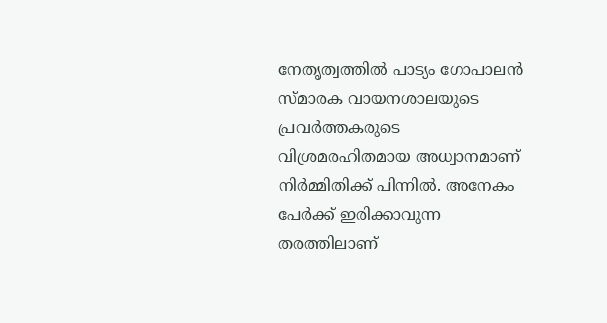നേതൃത്വത്തിൽ പാട്യം ഗോപാലൻ സ്മാരക വായനശാലയുടെ പ്രവർത്തകരുടെ വിശ്രമരഹിതമായ അധ്വാനമാണ് നിർമ്മിതിക്ക് പിന്നിൽ. അനേകം പേർക്ക് ഇരിക്കാവുന്ന തരത്തിലാണ്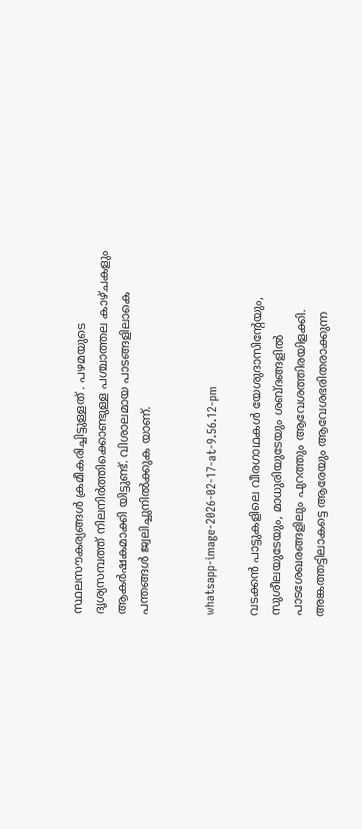സ്ഥലസൗകര്യങ്ങൾ ക്രമീകരിച്ചിട്ടുള്ളത് . പഴമയുടെ ദൃശ്യസമ്പത്ത് നിലനിർത്തിക്കൊണ്ടുള്ള പശ്ചാത്തല കാഴ്ചകളും ആകർഷകമാക്കി യിട്ടുണ്ട്. വിശാലമായ പാടങ്ങളിലാകെ പന്തങ്ങൾ ജ്വലിച്ചുനിൽക്കുക യാണ്.


whatsapp-image-2026-02-17-at-9.56.12-pm

വടക്കൻ പാട്ടുകളിലെ വീരഗാഥകൾ യേശുദാസിന്റേയും, സുശീലയുടേയും, മാധുരിയുടേയും ശബ്ദങ്ങളിൽ പാടശേഖരങ്ങളിലും പുറത്തും ആവേശത്തിരയിളക്കി. അങ്കത്തട്ടിലാകട്ടെ ആരേയും ആവേശഭരിതരാക്കുന്ന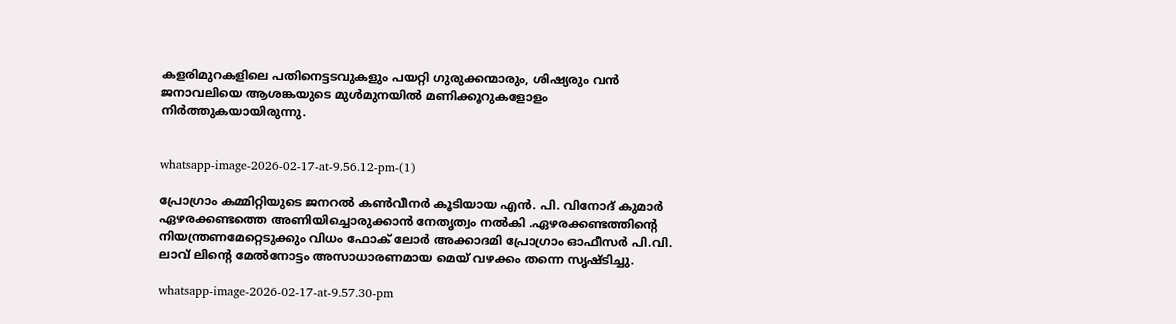കളരിമുറകളിലെ പതിനെട്ടടവുകളും പയറ്റി ഗുരുക്കന്മാരും, ശിഷ്യരും വൻ ജനാവലിയെ ആശങ്കയുടെ മുൾമുനയിൽ മണിക്കൂറുകളോളം നിർത്തുകയായിരുന്നു.


whatsapp-image-2026-02-17-at-9.56.12-pm-(1)

പ്രോഗ്രാം കമ്മിറ്റിയുടെ ജനറൽ കൺവീനർ കൂടിയായ എൻ. പി. വിനോദ് കുമാർ ഏഴരക്കണ്ടത്തെ അണിയിച്ചൊരുക്കാൻ നേതൃത്വം നൽകി .ഏഴരക്കണ്ടത്തിന്റെ നിയന്ത്രണമേറ്റെടുക്കും വിധം ഫോക് ലോർ അക്കാദമി പ്രോഗ്രാം ഓഫീസർ പി.വി. ലാവ് ലിന്റെ മേൽനോട്ടം അസാധാരണമായ മെയ് വഴക്കം തന്നെ സൃഷ്ടിച്ചു.

whatsapp-image-2026-02-17-at-9.57.30-pm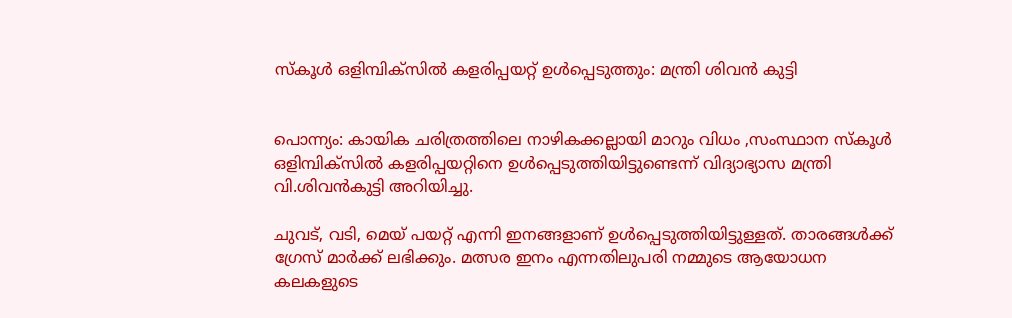സ്കൂൾ ഒളിമ്പിക്സിൽ കളരിപ്പയറ്റ് ഉൾപ്പെടുത്തും: മന്ത്രി ശിവൻ കുട്ടി


പൊന്ന്യം: കായിക ചരിത്രത്തിലെ നാഴികക്കല്ലായി മാറും വിധം ,സംസ്ഥാന സ്കൂൾ ഒളിമ്പിക്സിൽ കളരിപ്പയറ്റിനെ ഉൾപ്പെടുത്തിയിട്ടുണ്ടെന്ന് വിദ്യാഭ്യാസ മന്ത്രി വി.ശിവൻകുട്ടി അറിയിച്ചു.

ചുവട്, വടി, മെയ് പയറ്റ് എന്നി ഇനങ്ങളാണ് ഉൾപ്പെടുത്തിയിട്ടുള്ളത്. താരങ്ങൾക്ക് ഗ്രേസ് മാർക്ക് ലഭിക്കും. മത്സര ഇനം എന്നതിലുപരി നമ്മുടെ ആയോധന കലകളുടെ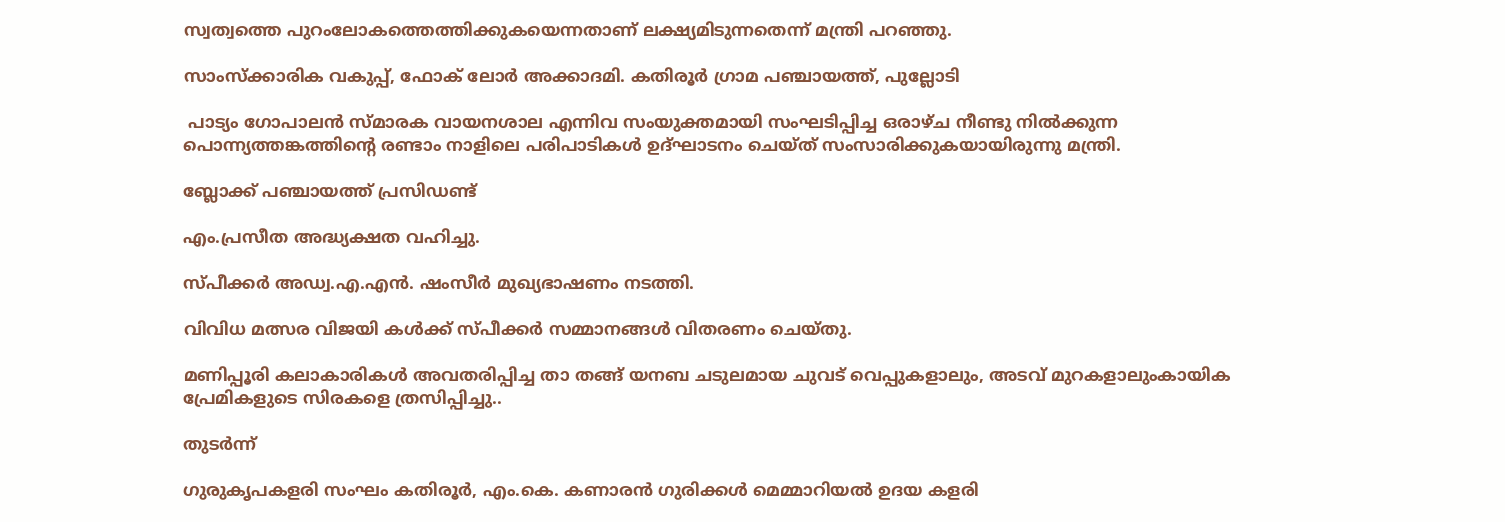സ്വത്വത്തെ പുറംലോകത്തെത്തിക്കുകയെന്നതാണ് ലക്ഷ്യമിടുന്നതെന്ന് മന്ത്രി പറഞ്ഞു.

സാംസ്ക്കാരിക വകുപ്പ്, ഫോക് ലോർ അക്കാദമി. കതിരൂർ ഗ്രാമ പഞ്ചായത്ത്, പുല്ലോടി

 പാട്യം ഗോപാലൻ സ്മാരക വായനശാല എന്നിവ സംയുക്തമായി സംഘടിപ്പിച്ച ഒരാഴ്ച നീണ്ടു നിൽക്കുന്ന പൊന്ന്യത്തങ്കത്തിന്റെ രണ്ടാം നാളിലെ പരിപാടികൾ ഉദ്ഘാടനം ചെയ്ത് സംസാരിക്കുകയായിരുന്നു മന്ത്രി.

ബ്ലോക്ക് പഞ്ചായത്ത് പ്രസിഡണ്ട്

എം.പ്രസീത അദ്ധ്യക്ഷത വഹിച്ചു.

സ്പീക്കർ അഡ്വ.എ.എൻ. ഷംസീർ മുഖ്യഭാഷണം നടത്തി.

വിവിധ മത്സര വിജയി കൾക്ക് സ്പീക്കർ സമ്മാനങ്ങൾ വിതരണം ചെയ്തു.

മണിപ്പൂരി കലാകാരികൾ അവതരിപ്പിച്ച താ തങ്ങ് യനബ ചടുലമായ ചുവട് വെപ്പുകളാലും, അടവ് മുറകളാലുംകായിക പ്രേമികളുടെ സിരകളെ ത്രസിപ്പിച്ചു..

തുടർന്ന്

ഗുരുകൃപകളരി സംഘം കതിരൂർ, എം.കെ. കണാരൻ ഗുരിക്കൾ മെമ്മാറിയൽ ഉദയ കളരി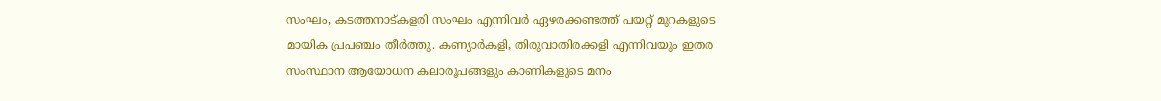സംഘം, കടത്തനാട്കളരി സംഘം എന്നിവർ ഏഴരക്കണ്ടത്ത് പയറ്റ് മുറകളുടെ മായിക പ്രപഞ്ചം തീർത്തു. കണ്യാർകളി, തിരുവാതിരക്കളി എന്നിവയും ഇതര സംസ്ഥാന ആയോധന കലാരൂപങ്ങളും കാണികളുടെ മനം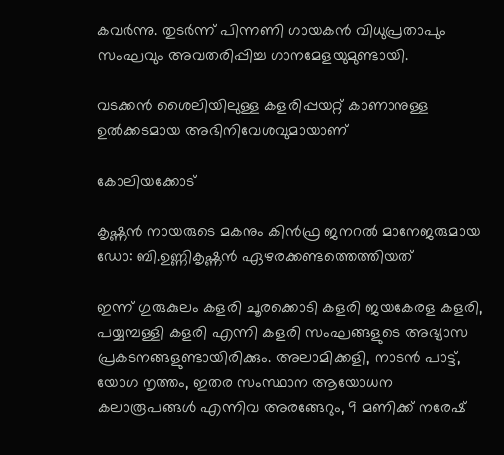കവർന്നു. തുടർന്ന് പിന്നണി ഗായകൻ വിധുപ്രതാപും സംഘവും അവതരിപ്പിച്ച ഗാനമേളയുമുണ്ടായി.

വടക്കൻ ശൈലിയിലുള്ള കളരിപ്പയറ്റ് കാണാനുള്ള ഉൽക്കടമായ അഭിനിവേശവുമായാണ്

കോലിയക്കോട്

കൃഷ്ണൻ നായരുടെ മകനും കിൻഫ്ര ജനറൽ മാനേജരുമായ ഡോ: ബി.ഉണ്ണികൃഷ്ണൻ ഏഴരക്കണ്ടത്തെത്തിയത്

ഇന്ന് ഗുരുകുലം കളരി ചൂരക്കൊടി കളരി ജയകേരള കളരി, പയ്യമ്പള്ളി കളരി എന്നി കളരി സംഘങ്ങളുടെ അഭ്യാസ പ്രകടനങ്ങളുണ്ടായിരിക്കും. അലാമിക്കളി, നാടൻ പാട്ട്, യോഗ നൃത്തം, ഇതര സംസ്ഥാന ആയോധന കലാരൂപങ്ങൾ എന്നിവ അരങ്ങേറും, 9 മണിക്ക് നരേഷ്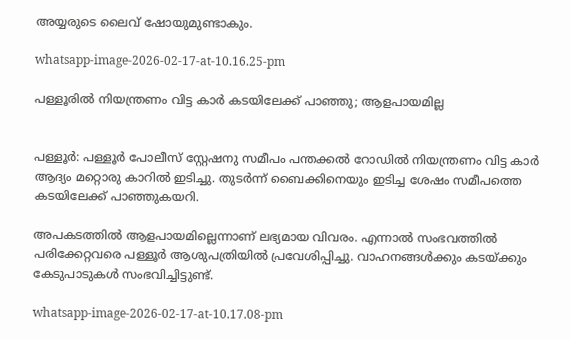അയ്യരുടെ ലൈവ് ഷോയുമുണ്ടാകും.

whatsapp-image-2026-02-17-at-10.16.25-pm

പള്ളൂരിൽ നിയന്ത്രണം വിട്ട കാർ കടയിലേക്ക് പാഞ്ഞു; ആളപായമില്ല


പള്ളൂർ: പള്ളൂർ പോലീസ് സ്റ്റേഷനു സമീപം പന്തക്കൽ റോഡിൽ നിയന്ത്രണം വിട്ട കാർ ആദ്യം മറ്റൊരു കാറിൽ ഇടിച്ചു. തുടർന്ന് ബൈക്കിനെയും ഇടിച്ച ശേഷം സമീപത്തെ കടയിലേക്ക് പാഞ്ഞുകയറി.

അപകടത്തിൽ ആളപായമില്ലെന്നാണ് ലഭ്യമായ വിവരം. എന്നാൽ സംഭവത്തിൽ പരിക്കേറ്റവരെ പള്ളൂർ ആശുപത്രിയിൽ പ്രവേശിപ്പിച്ചു. വാഹനങ്ങൾക്കും കടയ്ക്കും കേടുപാടുകൾ സംഭവിച്ചിട്ടുണ്ട്.

whatsapp-image-2026-02-17-at-10.17.08-pm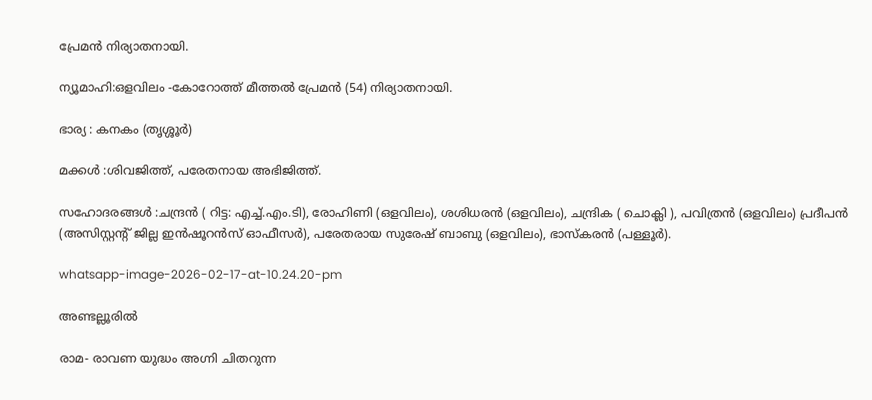പ്രേമൻ നിര്യാതനായി.

ന്യൂമാഹി:ഒളവിലം -കോറോത്ത് മീത്തൽ പ്രേമൻ (54) നിര്യാതനായി.

ഭാര്യ : കനകം (തൃശ്ശൂർ)

മക്കൾ :ശിവജിത്ത്, പരേതനായ അഭിജിത്ത്.

സഹോദരങ്ങൾ :ചന്ദ്രൻ ( റിട്ട: എച്ച്.എം.ടി), രോഹിണി (ഒളവിലം), ശശിധരൻ (ഒളവിലം), ചന്ദ്രിക ( ചൊക്ലി ), പവിത്രൻ (ഒളവിലം) പ്രദീപൻ (അസിസ്റ്റൻ്റ് ജില്ല ഇൻഷൂറൻസ് ഓഫീസർ), പരേതരായ സുരേഷ് ബാബു (ഒളവിലം), ഭാസ്കരൻ (പള്ളൂർ).

whatsapp-image-2026-02-17-at-10.24.20-pm

അണ്ടല്ലൂരിൽ

രാമ- രാവണ യുദ്ധം അഗ്നി ചിതറുന്ന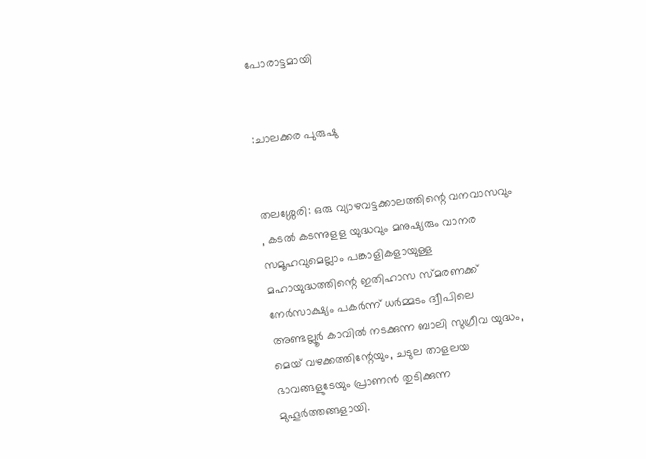പോരാട്ടമായി


:ചാലക്കര പുരുഷു


തലശ്ശേരി: ഒരു വ്യാഴവട്ടക്കാലത്തിന്റെ വനവാസവും , കടൽ കടന്നുളള യുദ്ധവും മനുഷ്യരും വാനര സമൂഹവുമെല്ലാം പങ്കാളികളായുള്ള മഹായുദ്ധത്തിന്റെ ഇതിഹാസ സ്മരണക്ക് നേർസാക്ഷ്യം പകർന്ന് ധർമ്മടം ദ്വീപിലെ അണ്ടല്ലൂർ കാവിൽ നടക്കുന്ന ബാലി സുഗ്രീവ യുദ്ധം, മെയ് വഴക്കത്തിന്റേയും, ചടുല താളലയ ഭാവങ്ങളുടേയും പ്രാണൻ തുടിക്കുന്ന മുഹൂർത്തങ്ങളായി.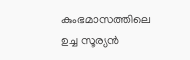കുംഭമാസത്തിലെ ഉച്ച സൂര്യൻ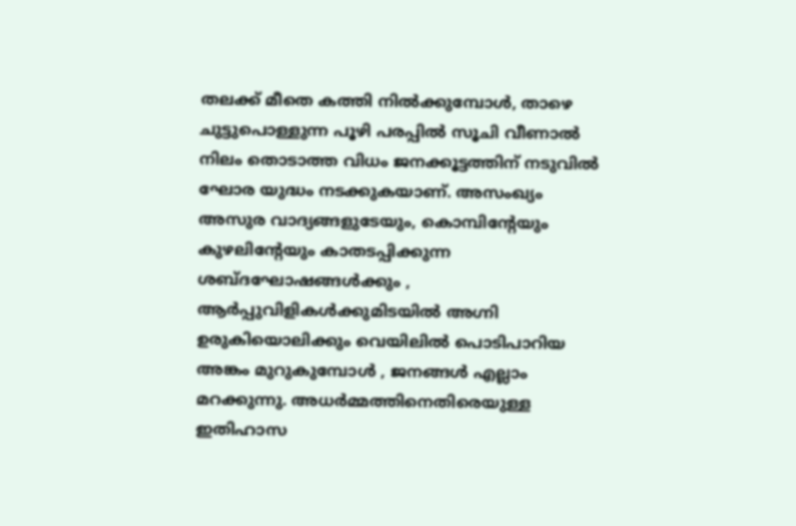തലക്ക് മീതെ കത്തി നിൽക്കുമ്പോൾ, താഴെ ചുട്ടുപൊള്ളുന്ന പൂഴി പരപ്പിൽ സൂചി വീണാൽ നിലം തൊടാത്ത വിധം ജനക്കൂട്ടത്തിന് നടുവിൽ ഘോര യുദ്ധം നടക്കുകയാണ്. അസംഖ്യം അസുര വാദ്യങ്ങളുടേയും, കൊമ്പിൻ്റേയും കുഴലിൻ്റേയും കാതടപ്പിക്കുന്ന ശബ്ദഘോഷങ്ങൾക്കും , ആർപ്പുവിളികൾക്കുമിടയിൽ അഗ്നി ഉരുകിയൊലിക്കും വെയിലിൽ പൊടിപാറിയ അങ്കം മുറുകുമ്പോൾ , ജനങ്ങൾ എല്ലാം മറക്കുന്നു. അധർമ്മത്തിനെതിരെയുള്ള ഇതിഹാസ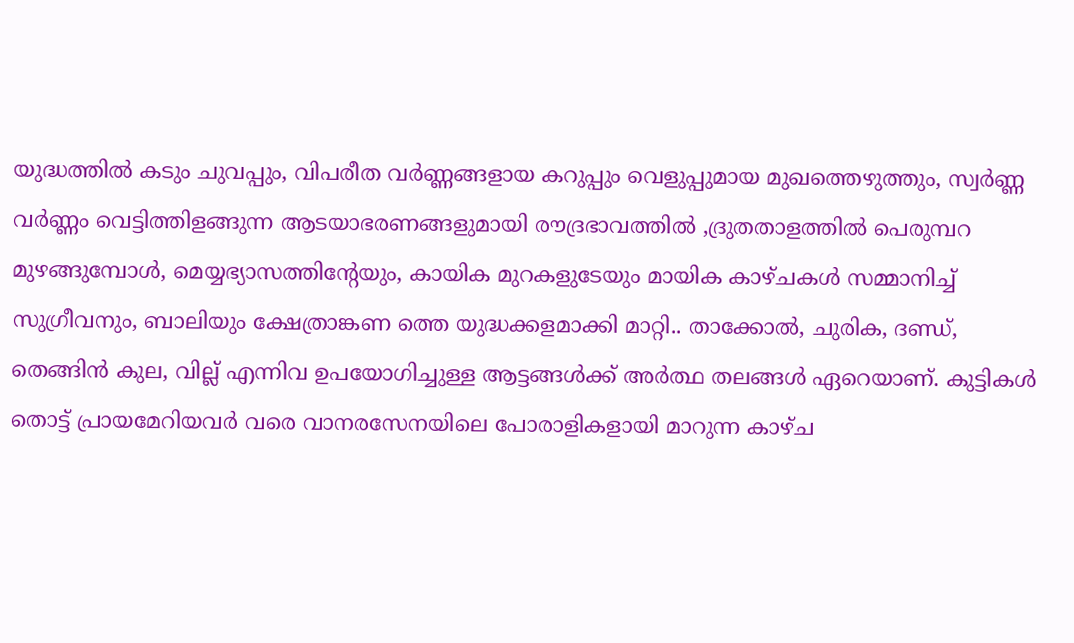യുദ്ധത്തിൽ കടും ചുവപ്പും, വിപരീത വർണ്ണങ്ങളായ കറുപ്പും വെളുപ്പുമായ മുഖത്തെഴുത്തും, സ്വർണ്ണ വർണ്ണം വെട്ടിത്തിളങ്ങുന്ന ആടയാഭരണങ്ങളുമായി രൗദ്രഭാവത്തിൽ ,ദ്രുതതാളത്തിൽ പെരുമ്പറ മുഴങ്ങുമ്പോൾ, മെയ്യഭ്യാസത്തിൻ്റേയും, കായിക മുറകളുടേയും മായിക കാഴ്ചകൾ സമ്മാനിച്ച് സുഗ്രീവനും, ബാലിയും ക്ഷേത്രാങ്കണ ത്തെ യുദ്ധക്കളമാക്കി മാറ്റി.. താക്കോൽ, ചുരിക, ദണ്ഡ്, തെങ്ങിൻ കുല, വില്ല് എന്നിവ ഉപയോഗിച്ചുള്ള ആട്ടങ്ങൾക്ക് അർത്ഥ തലങ്ങൾ ഏറെയാണ്. കുട്ടികൾ തൊട്ട്‌ പ്രായമേറിയവർ വരെ വാനരസേനയിലെ പോരാളികളായി മാറുന്ന കാഴ്ച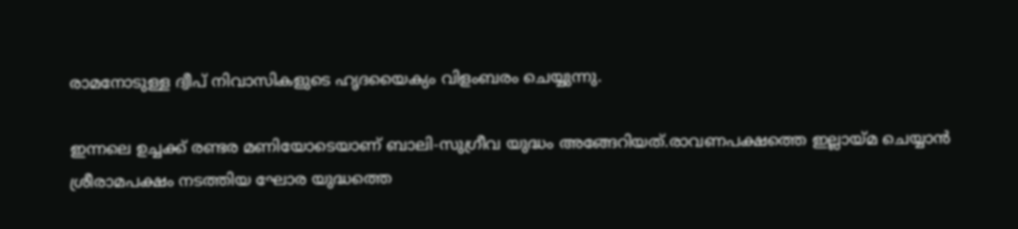രാമനോടുള്ള ദ്വീപ് നിവാസികളുടെ ഹൃദയൈക്യം വിളംബരം ചെയ്യുന്നു.

ഇന്നലെ ഉച്ചക്ക് രണ്ടര മണിയോടെയാണ് ബാലി-സുഗ്രീവ യുദ്ധം അങ്ങേറിയത്.രാവണപക്ഷത്തെ ഇല്ലായ്മ ചെയ്യാൻ ശ്രീരാമപക്ഷം നടത്തിയ ഘോര യുദ്ധത്തെ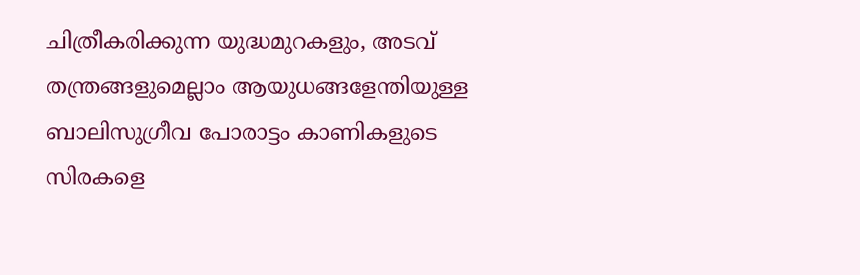ചിത്രീകരിക്കുന്ന യുദ്ധമുറകളും, അടവ് തന്ത്രങ്ങളുമെല്ലാം ആയുധങ്ങളേന്തിയുള്ള ബാലിസുഗ്രീവ പോരാട്ടം കാണികളുടെ സിരകളെ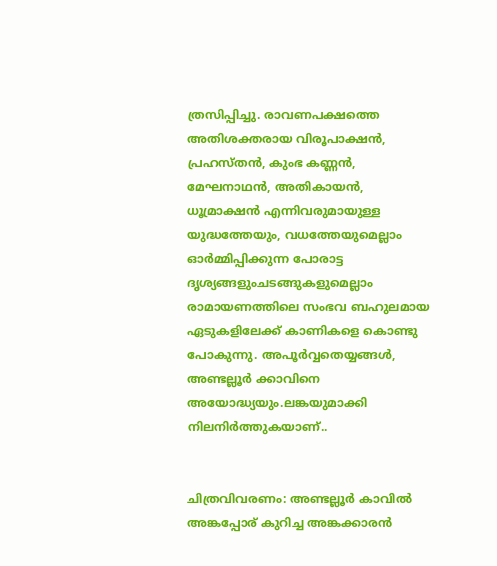ത്രസിപ്പിച്ചു. രാവണപക്ഷത്തെ അതിശക്തരായ വിരൂപാക്ഷൻ, പ്രഹസ്തൻ, കുംഭ കണ്ണൻ, മേഘനാഥൻ, അതികായൻ, ധൂമ്രാക്ഷൻ എന്നിവരുമായുള്ള യുദ്ധത്തേയും, വധത്തേയുമെല്ലാം ഓർമ്മിപ്പിക്കുന്ന പോരാട്ട ദൃശ്യങ്ങളുംചടങ്ങുകളുമെല്ലാം രാമായണത്തിലെ സംഭവ ബഹുലമായ ഏടുകളിലേക്ക് കാണികളെ കൊണ്ടു പോകുന്നു. അപൂർവ്വതെയ്യങ്ങൾ, അണ്ടല്ലൂർ ക്കാവിനെ അയോദ്ധ്യയും.ലങ്കയുമാക്കി നിലനിർത്തുകയാണ്..


ചിത്രവിവരണം: അണ്ടല്ലൂർ കാവിൽ അങ്കപ്പോര് കുറിച്ച അങ്കക്കാരൻ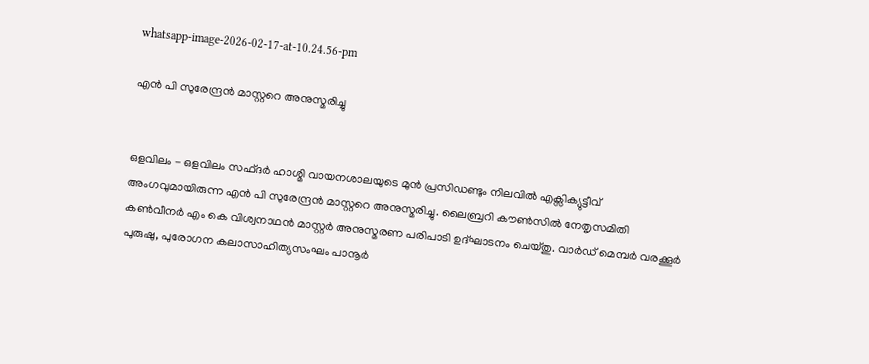whatsapp-image-2026-02-17-at-10.24.56-pm

എൻ പി സുരേന്ദ്രൻ മാസ്റ്ററെ അനുസ്മരിച്ചു


ഒളവിലം - ഒളവിലം സഫ്ദർ ഹാശ്മി വായനശാലയുടെ മുൻ പ്രസിഡണ്ടും നിലവിൽ എക്സിക്യുട്ടീവ് അംഗവുമായിരുന്ന എൻ പി സുരേന്ദ്രൻ മാസ്റ്ററെ അനുസ്മരിച്ചു. ലൈബ്രറി കൗൺസിൽ നേതൃസമിതി കൺവീനർ എം കെ വിശ്വനാഥൻ മാസ്റ്റർ അനുസ്മരണ പരിപാടി ഉദ്ഘാടനം ചെയ്തു. വാർഡ് മെമ്പർ വരക്കൂർ പുരുഷു, പുരോഗന കലാസാഹിത്യസംഘം പാനൂർ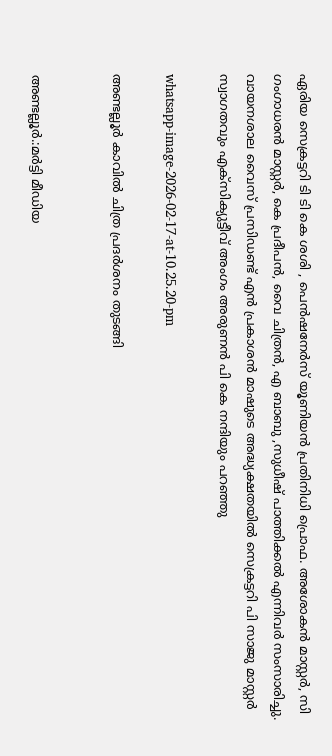ഏരിയ സെക്രട്ടറി ടി ടി കെ ശശി , പെൻഷനേർസ് യൂണിയൻ പ്രതിനിധി പ്രൊഫ. അശോകൻ മാസ്റ്റർ, സി ഗംഗാധരൻ മാസ്റ്റർ, കെ പ്രദീപൻ, വൈ ചിത്രൻ, എ ബാബു ,സുധീഷ് പാത്തിക്കൽ എന്നിവർ സംസാരിച്ചു. വായനശാല വൈസ് പ്രസിഡണ്ട് എൻ പ്രകാശൻ മാഷുടെ അദ്ധ്യക്ഷതയിൽ സെക്രട്ടറി പി സാജു മാസ്റ്റർ സ്വാഗതവും എക്സിക്യുട്ടീവ് അംഗം അരുണൻ പി കെ നന്ദിയും പറഞ്ഞു

whatsapp-image-2026-02-17-at-10.25.20-pm

അണ്ടല്ലൂർ കാവിൽ ചിത്ര പ്രദർശനം തുടങ്ങി


അണ്ടല്ലൂർ.:മർട്ടി മീഡിയ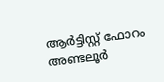ആർട്ടിസ്റ്റ് ഫോറം അണ്ടലൂർ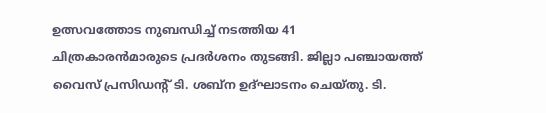ഉത്സവത്തോട നുബന്ധിച്ച് നടത്തിയ 41 ചിത്രകാരൻമാരുടെ പ്രദർശനം തുടങ്ങി. ജില്ലാ പഞ്ചായത്ത് വൈസ് പ്രസിഡൻ്റ് ടി. ശബ്ന ഉദ്ഘാടനം ചെയ്തു. ടി.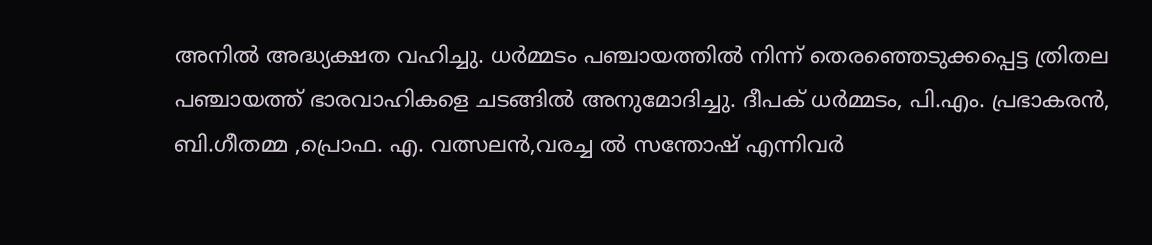അനിൽ അദ്ധ്യക്ഷത വഹിച്ചു. ധർമ്മടം പഞ്ചായത്തിൽ നിന്ന് തെരഞ്ഞെടുക്കപ്പെട്ട ത്രിതല പഞ്ചായത്ത് ഭാരവാഹികളെ ചടങ്ങിൽ അനുമോദിച്ചു. ദീപക് ധർമ്മടം, പി.എം. പ്രഭാകരൻ, ബി.ഗീതമ്മ ,പ്രൊഫ. എ. വത്സലൻ,വരച്ച ൽ സന്തോഷ് എന്നിവർ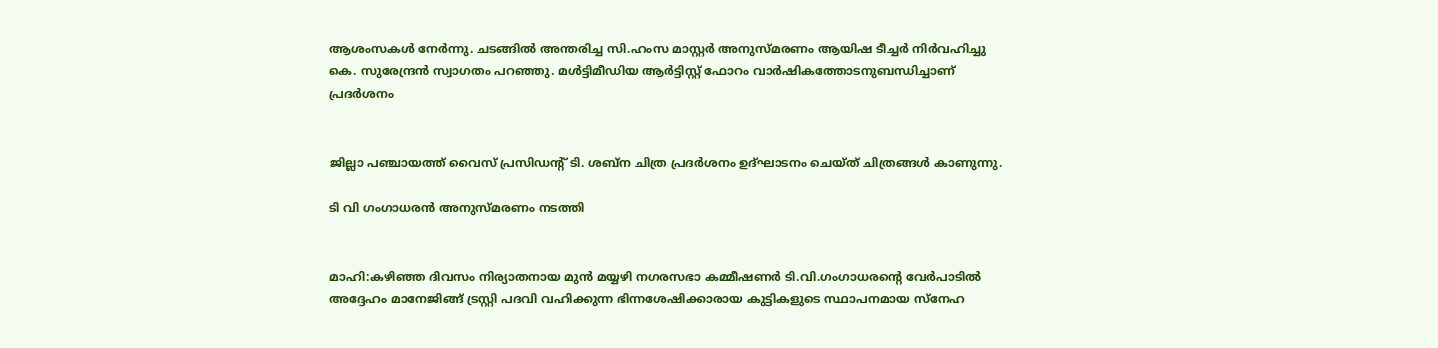ആശംസകൾ നേർന്നു. ചടങ്ങിൽ അന്തരിച്ച സി.ഹംസ മാസ്റ്റർ അനുസ്മരണം ആയിഷ ടീച്ചർ നിർവഹിച്ചു കെ. സുരേന്ദ്രൻ സ്വാഗതം പറഞ്ഞു. മൾട്ടിമീഡിയ ആർട്ടിസ്റ്റ് ഫോറം വാർഷികത്തോടനുബന്ധിച്ചാണ് പ്രദർശനം


ജില്ലാ പഞ്ചായത്ത് വൈസ് പ്രസിഡൻ്റ് ടി. ശബ്ന ചിത്ര പ്രദർശനം ഉദ്ഘാടനം ചെയ്ത് ചിത്രങ്ങൾ കാണുന്നു.

ടി വി ഗംഗാധരൻ അനുസ്മരണം നടത്തി


മാഹി:കഴിഞ്ഞ ദിവസം നിര്യാതനായ മുൻ മയ്യഴി നഗരസഭാ കമ്മീഷണർ ടി.വി.ഗംഗാധരൻ്റെ വേർപാടിൽ അദ്ദേഹം മാനേജിങ്ങ് ട്രസ്റ്റി പദവി വഹിക്കുന്ന ഭിന്നശേഷിക്കാരായ കുട്ടികളുടെ സ്ഥാപനമായ സ്നേഹ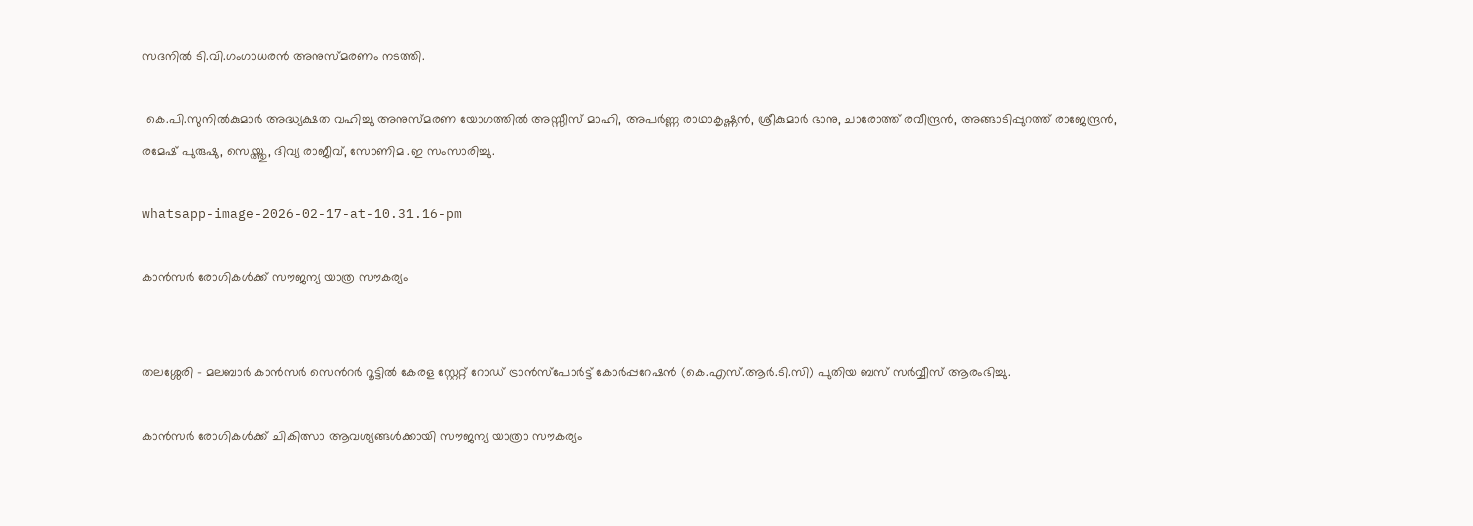സദനിൽ ടി.വി.ഗംഗാധരൻ അനുസ്മരണം നടത്തി.

 കെ.പി.സുനിൽകുമാർ അദ്ധ്യക്ഷത വഹിച്ചു അനുസ്മരണ യോഗത്തിൽ അസ്സീസ് മാഹി, അപർണ്ണ രാഥാകൃഷ്ണൻ, ശ്രീകുമാർ ഭാനു, ചാരോത്ത് രവീന്ദ്രൻ, അങ്ങാടിപ്പുറത്ത് രാജേന്ദ്രൻ, രമേഷ് പുരുഷു, സെയ്ത്തു, ദിവ്യ രാജീവ്, സോണിമ .ഇ സംസാരിച്ചു.

whatsapp-image-2026-02-17-at-10.31.16-pm

കാൻസർ രോഗികൾക്ക് സൗജന്യ യാത്ര സൗകര്യം


തലശ്ശേരി – മലബാർ കാൻസർ സെൻറർ റൂട്ടിൽ കേരള സ്റ്റേറ്റ് റോഡ് ട്രാൻസ്‌പോർട്ട് കോർപ്പറേഷൻ (കെ.എസ്.ആർ.ടി.സി) പുതിയ ബസ് സർവ്വീസ് ആരംഭിച്ചു.

കാൻസർ രോഗികൾക്ക് ചികിത്സാ ആവശ്യങ്ങൾക്കായി സൗജന്യ യാത്രാ സൗകര്യം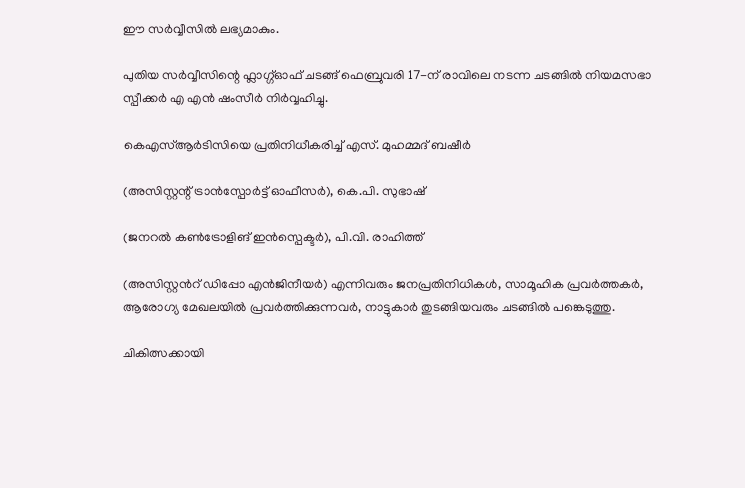ഈ സർവ്വീസിൽ ലഭ്യമാകും.

പുതിയ സർവ്വീസിന്റെ ഫ്ലാഗ്ഗ്ഓഫ് ചടങ്ങ് ഫെബ്രുവരി 17-ന് രാവിലെ നടന്ന ചടങ്ങിൽ നിയമസഭാ സ്പീക്കർ എ എൻ ഷംസീർ നിർവ്വഹിച്ചു.

കെഎസ്ആർടിസിയെ പ്രതിനിധീകരിച്ച് എസ്. മുഹമ്മദ് ബഷീർ

(അസിസ്റ്റന്റ് ട്രാൻസ്പോർട്ട് ഓഫീസർ), കെ.പി. സുഭാഷ്

(ജനറൽ കൺട്രോളിങ് ഇൻസ്പെക്ടർ), പി.വി. രാഹിത്ത്

(അസിസ്റ്റൻറ് ഡിപ്പോ എൻജിനീയർ) എന്നിവരും ജനപ്രതിനിധികൾ, സാമൂഹിക പ്രവർത്തകർ, ആരോഗ്യ മേഖലയിൽ പ്രവർത്തിക്കുന്നവർ, നാട്ടുകാർ തുടങ്ങിയവരും ചടങ്ങിൽ പങ്കെടുത്തു.

ചികിത്സക്കായി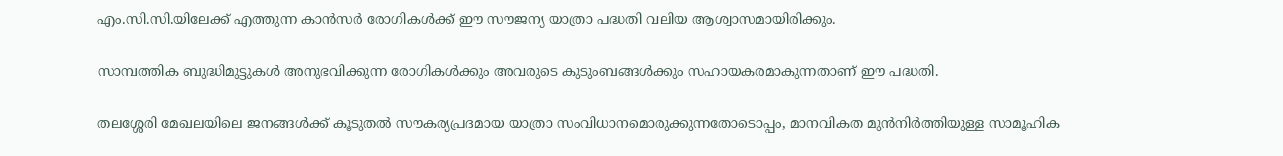എം.സി.സി.യിലേക്ക് എത്തുന്ന കാൻസർ രോഗികൾക്ക് ഈ സൗജന്യ യാത്രാ പദ്ധതി വലിയ ആശ്വാസമായിരിക്കും.

സാമ്പത്തിക ബുദ്ധിമുട്ടുകൾ അനുഭവിക്കുന്ന രോഗികൾക്കും അവരുടെ കുടുംബങ്ങൾക്കും സഹായകരമാകുന്നതാണ് ഈ പദ്ധതി.

തലശ്ശേരി മേഖലയിലെ ജനങ്ങൾക്ക് കൂടുതൽ സൗകര്യപ്രദമായ യാത്രാ സംവിധാനമൊരുക്കുന്നതോടൊപ്പം, മാനവികത മുൻനിർത്തിയുള്ള സാമൂഹിക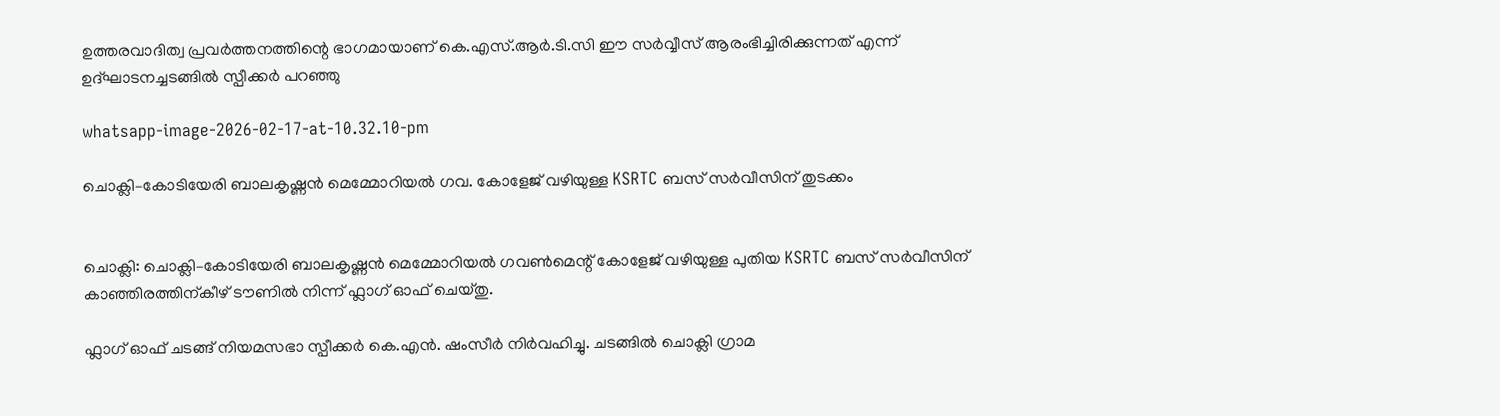ഉത്തരവാദിത്വ പ്രവർത്തനത്തിന്റെ ഭാഗമായാണ് കെ.എസ്.ആർ.ടി.സി ഈ സർവ്വീസ് ആരംഭിച്ചിരിക്കുന്നത് എന്ന് ഉദ്ഘാടനച്ചടങ്ങിൽ സ്പീക്കർ പറഞ്ഞു

whatsapp-image-2026-02-17-at-10.32.10-pm

ചൊക്ലി–കോടിയേരി ബാലകൃഷ്ണൻ മെമ്മോറിയൽ ഗവ. കോളേജ് വഴിയുള്ള KSRTC ബസ് സർവീസിന് തുടക്കം


ചൊക്ലി: ചൊക്ലി–കോടിയേരി ബാലകൃഷ്ണൻ മെമ്മോറിയൽ ഗവൺമെന്റ് കോളേജ് വഴിയുള്ള പുതിയ KSRTC ബസ് സർവീസിന് കാഞ്ഞിരത്തിന്കീഴ് ടൗണിൽ നിന്ന് ഫ്ലാഗ് ഓഫ് ചെയ്തു.

ഫ്ലാഗ് ഓഫ് ചടങ്ങ് നിയമസഭാ സ്പീക്കർ കെ.എൻ. ഷംസീർ നിർവഹിച്ചു. ചടങ്ങിൽ ചൊക്ലി ഗ്രാമ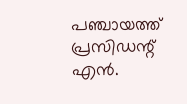പഞ്ചായത്ത് പ്രസിഡന്റ് എൻ.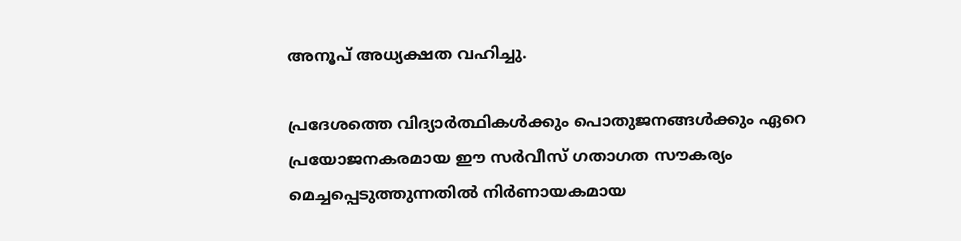അനൂപ് അധ്യക്ഷത വഹിച്ചു.

പ്രദേശത്തെ വിദ്യാർത്ഥികൾക്കും പൊതുജനങ്ങൾക്കും ഏറെ പ്രയോജനകരമായ ഈ സർവീസ് ഗതാഗത സൗകര്യം മെച്ചപ്പെടുത്തുന്നതിൽ നിർണായകമായ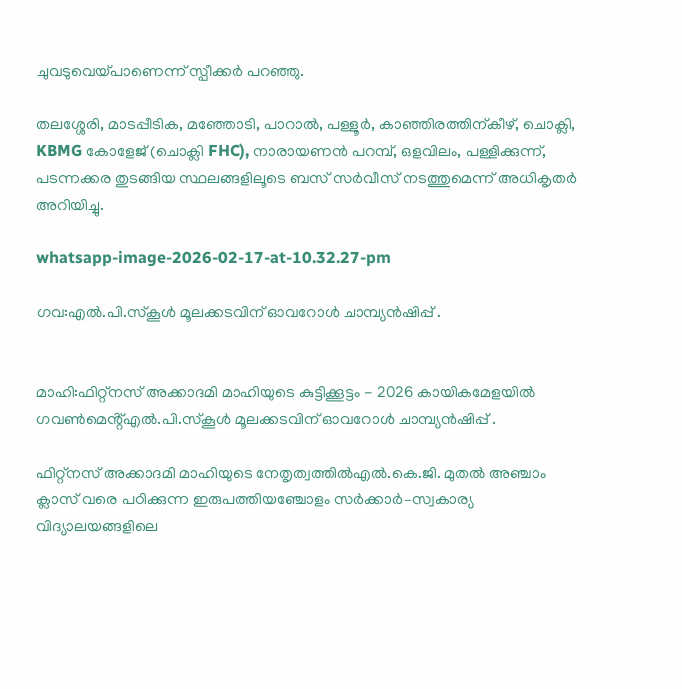ചുവടുവെയ്പാണെന്ന് സ്പീക്കർ പറഞ്ഞു.

തലശ്ശേരി, മാടപ്പീടിക, മഞ്ഞോടി, പാറാൽ, പള്ളൂർ, കാഞ്ഞിരത്തിന്കീഴ്, ചൊക്ലി, KBMG കോളേജ് (ചൊക്ലി FHC), നാരായണൻ പറമ്പ്, ഒളവിലം, പള്ളിക്കുന്ന്, പടന്നക്കര തുടങ്ങിയ സ്ഥലങ്ങളിലൂടെ ബസ് സർവീസ് നടത്തുമെന്ന് അധികൃതർ അറിയിച്ചു.

whatsapp-image-2026-02-17-at-10.32.27-pm

ഗവ:എൽ.പി.സ്കൂൾ മൂലക്കടവിന് ഓവറോൾ ചാമ്പ്യൻഷിപ്പ് .


മാഹി:ഫിറ്റ്നസ് അക്കാദമി മാഹിയുടെ കുട്ടിക്കൂട്ടം - 2026 കായികമേളയിൽ ഗവൺമെൻ്റ്എൽ.പി.സ്കൂൾ മൂലക്കടവിന് ഓവറോൾ ചാമ്പ്യൻഷിപ്പ് .

ഫിറ്റ്നസ് അക്കാദമി മാഹിയുടെ നേതൃത്വത്തിൽഎൽ.കെ.ജി. മുതൽ അഞ്ചാം ക്ലാസ് വരെ പഠിക്കുന്ന ഇരുപത്തിയഞ്ചോളം സർക്കാർ–സ്വകാര്യ വിദ്യാലയങ്ങളിലെ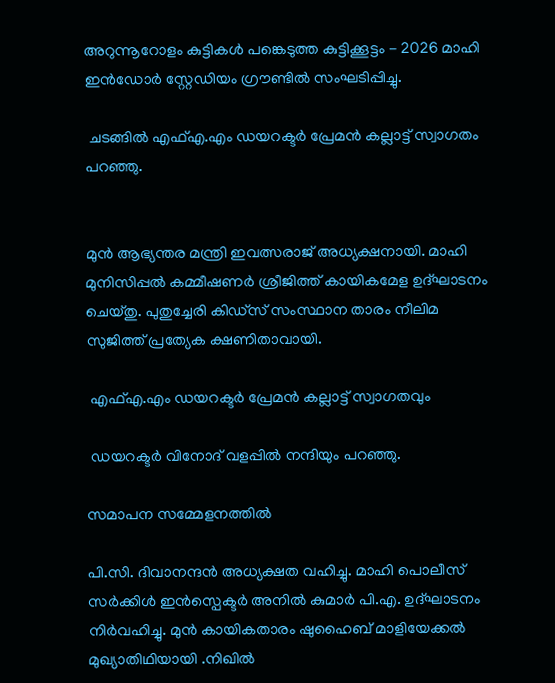അറുന്നൂറോളം കുട്ടികൾ പങ്കെടുത്ത കുട്ടിക്കൂട്ടം - 2026 മാഹി ഇൻഡോർ സ്റ്റേഡിയം ഗ്രൗണ്ടിൽ സംഘടിപ്പിച്ചു.

 ചടങ്ങിൽ എഫ്എ.എം ഡയറക്ടർ പ്രേമൻ കല്ലാട്ട് സ്വാഗതം പറഞ്ഞു.


മുൻ ആഭ്യന്തര മന്ത്രി ഇവത്സരാജ് അധ്യക്ഷനായി. മാഹി മുനിസിപ്പൽ കമ്മീഷണർ ശ്രീജിത്ത് കായികമേള ഉദ്ഘാടനം ചെയ്തു. പുതുച്ചേരി കിഡ്സ് സംസ്ഥാന താരം നീലിമ സുജിത്ത് പ്രത്യേക ക്ഷണിതാവായി.

 എഫ്എ.എം ഡയറക്ടർ പ്രേമൻ കല്ലാട്ട് സ്വാഗതവും

 ഡയറക്ടർ വിനോദ് വളപ്പിൽ നന്ദിയും പറഞ്ഞു.

സമാപന സമ്മേളനത്തിൽ

പി.സി. ദിവാനന്ദൻ അധ്യക്ഷത വഹിച്ചു. മാഹി പൊലീസ് സർക്കിൾ ഇൻസ്പെക്ടർ അനിൽ കുമാർ പി.എ. ഉദ്ഘാടനം നിർവഹിച്ചു. മുൻ കായികതാരം ഷുഹൈബ് മാളിയേക്കൽ മുഖ്യാതിഥിയായി .നിഖിൽ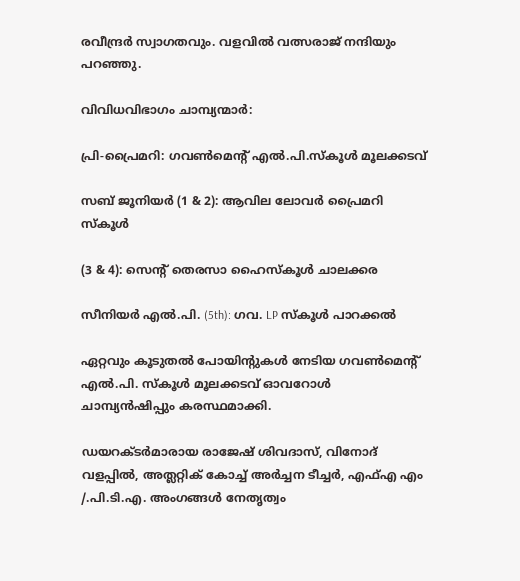രവീന്ദ്രർ സ്വാഗതവും. വളവിൽ വത്സരാജ് നന്ദിയും പറഞ്ഞു.

വിവിധവിഭാഗം ചാമ്പ്യന്മാർ:

പ്രി-പ്രൈമറി: ഗവൺമെൻ്റ് എൽ.പി.സ്കൂൾ മൂലക്കടവ്

സബ് ജൂനിയർ (1 & 2): ആവില ലോവർ പ്രൈമറി സ്കൂൾ

(3 & 4): സെൻ്റ് തെരസാ ഹൈസ്കൂൾ ചാലക്കര

സീനിയർ എൽ.പി. (5th): ഗവ. LP സ്കൂൾ പാറക്കൽ

ഏറ്റവും കൂടുതൽ പോയിന്റുകൾ നേടിയ ഗവൺമെൻ്റ് എൽ.പി. സ്കൂൾ മൂലക്കടവ് ഓവറോൾ ചാമ്പ്യൻഷിപ്പും കരസ്ഥമാക്കി.

ഡയറക്ടർമാരായ രാജേഷ് ശിവദാസ്, വിനോദ് വളപ്പിൽ, അത്ലറ്റിക് കോച്ച് അർച്ചന ടീച്ചർ, എഫ്എ എം /.പി.ടി.എ. അംഗങ്ങൾ നേതൃത്വം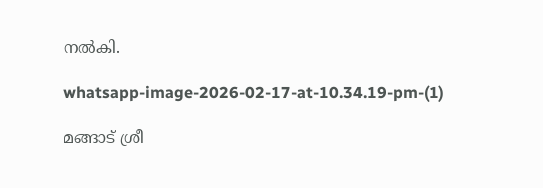നൽകി.

whatsapp-image-2026-02-17-at-10.34.19-pm-(1)

മങ്ങാട്‌ ശ്രീ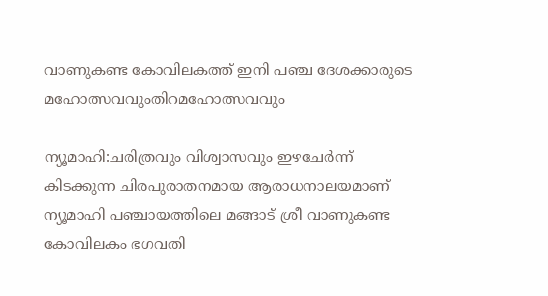വാണുകണ്ട കോവിലകത്ത് ഇനി പഞ്ച ദേശക്കാരുടെ മഹോത്സവവുംതിറമഹോത്സവവും

ന്യൂമാഹി:ചരിത്രവും വിശ്വാസവും ഇഴചേർന്ന് കിടക്കുന്ന ചിരപുരാതനമായ ആരാധനാലയമാണ് ന്യൂമാഹി പഞ്ചായത്തിലെ മങ്ങാട്‌ ശ്രീ വാണുകണ്ട കോവിലകം ഭഗവതി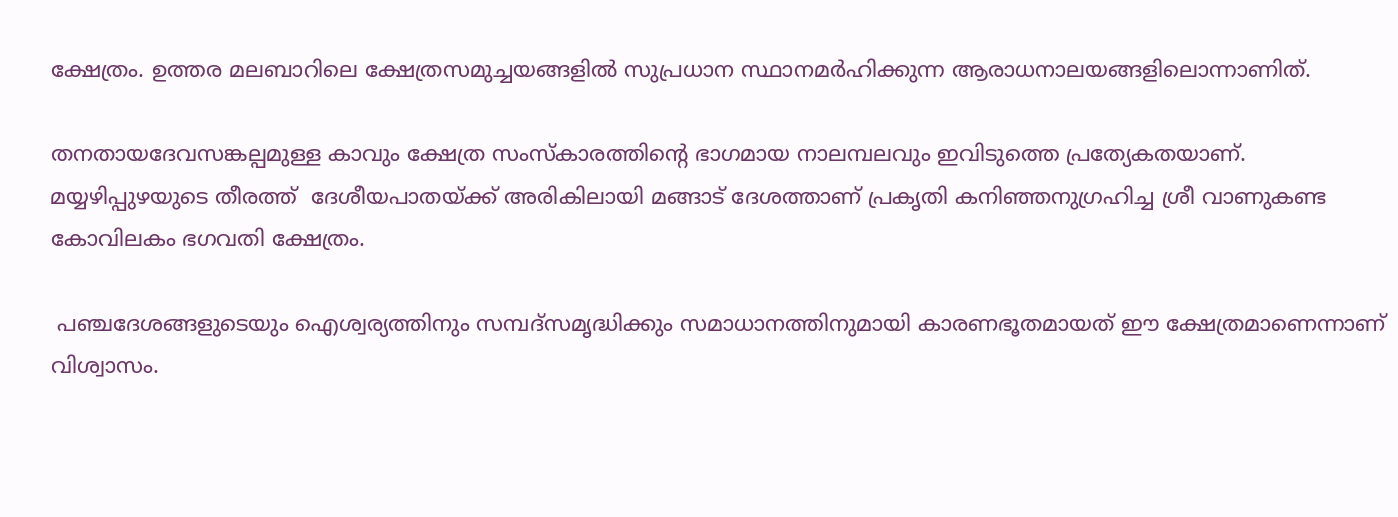ക്ഷേത്രം. ഉത്തര മലബാറിലെ ക്ഷേത്രസമുച്ചയങ്ങളിൽ സുപ്രധാന സ്ഥാനമർഹിക്കുന്ന ആരാധനാലയങ്ങളിലൊന്നാണിത്.

തനതായദേവസങ്കല്പമുള്ള കാവും ക്ഷേത്ര സംസ്കാരത്തിന്റെ ഭാഗമായ നാലമ്പലവും ഇവിടുത്തെ പ്രത്യേകതയാണ്. മയ്യഴിപ്പുഴയുടെ തീരത്ത്  ദേശീയപാതയ്ക്ക് അരികിലായി മങ്ങാട് ദേശത്താണ് പ്രകൃതി കനിഞ്ഞനുഗ്രഹിച്ച ശ്രീ വാണുകണ്ട കോവിലകം ഭഗവതി ക്ഷേത്രം.

 പഞ്ചദേശങ്ങളുടെയും ഐശ്വര്യത്തിനും സമ്പദ്സമൃദ്ധിക്കും സമാധാനത്തിനുമായി കാരണഭൂതമായത്‌ ഈ ക്ഷേത്രമാണെന്നാണ്‌ വിശ്വാസം.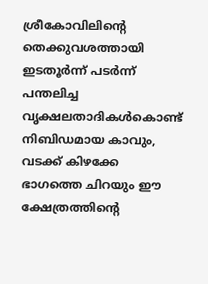ശ്രീകോവിലിന്റെ തെക്കുവശത്തായി ഇടതൂർന്ന് പടർന്ന് പന്തലിച്ച വൃക്ഷലതാദികൾകൊണ്ട് നിബിഡമായ കാവും, വടക്ക് കിഴക്കേ ഭാഗത്തെ ചിറയും ഈ ക്ഷേത്രത്തിന്റെ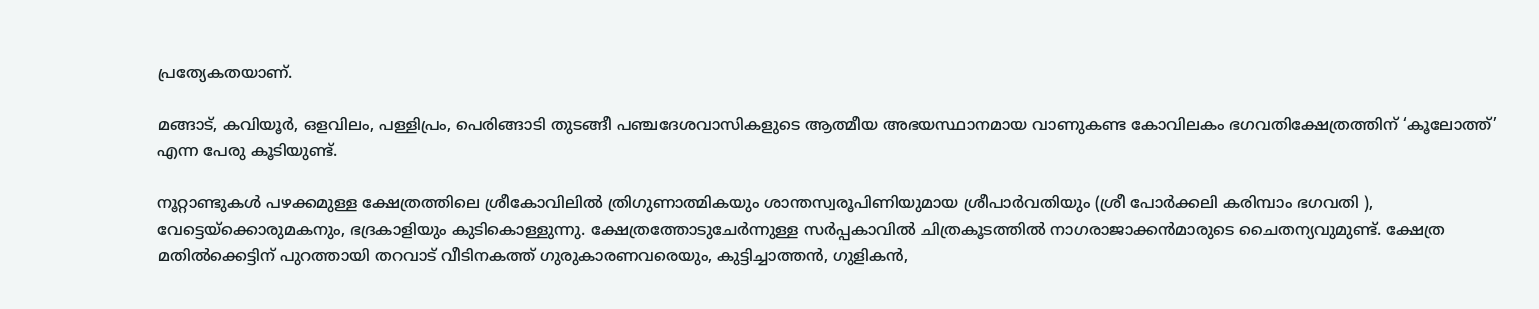പ്രത്യേകതയാണ്‌.

മങ്ങാട്‌, കവിയൂർ, ഒളവിലം, പള്ളിപ്രം, പെരിങ്ങാടി തുടങ്ങീ പഞ്ചദേശവാസികളുടെ ആത്മീയ അഭയസ്ഥാനമായ വാണുകണ്ട കോവിലകം ഭഗവതിക്ഷേത്രത്തിന്‌ ‘കൂലോത്ത്’ എന്ന പേരു കൂടിയുണ്ട്‌.

നൂറ്റാണ്ടുകൾ പഴക്കമുള്ള ക്ഷേത്രത്തിലെ ശ്രീകോവിലിൽ ത്രിഗുണാത്മികയും ശാന്തസ്വരൂപിണിയുമായ ശ്രീപാർവതിയും (ശ്രീ പോർക്കലി കരിമ്പാം ഭഗവതി ), വേട്ടെയ്‌ക്കൊരുമകനും, ഭദ്രകാളിയും കുടികൊള്ളുന്നു. ക്ഷേത്രത്തോടുചേർന്നുള്ള സർപ്പകാവിൽ ചിത്രകൂടത്തിൽ നാഗരാജാക്കൻമാരുടെ ചൈതന്യവുമുണ്ട്‌. ക്ഷേത്ര മതിൽക്കെട്ടിന്‌ പുറത്തായി തറവാട് വീടിനകത്ത് ഗുരുകാരണവരെയും, കുട്ടിച്ചാത്തൻ, ഗുളികൻ,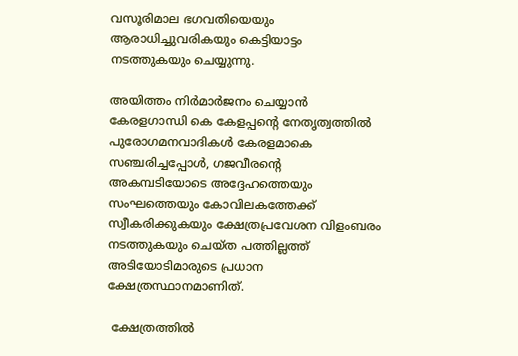വസൂരിമാല ഭഗവതിയെയും ആരാധിച്ചുവരികയും കെട്ടിയാട്ടം നടത്തുകയും ചെയ്യുന്നു.

അയിത്തം നിർമാർജനം ചെയ്യാൻ കേരളഗാന്ധി കെ കേളപ്പന്റെ നേതൃത്വത്തിൽ പുരോഗമനവാദികൾ കേരളമാകെ സഞ്ചരിച്ചപ്പോൾ, ഗജവീരന്റെ അകമ്പടിയോടെ അദ്ദേഹത്തെയും സംഘത്തെയും കോവിലകത്തേക്ക് സ്വീകരിക്കുകയും ക്ഷേത്രപ്രവേശന വിളംബരം നടത്തുകയും ചെയ്ത പത്തില്ലത്ത് അടിയോടിമാരുടെ പ്രധാന ക്ഷേത്രസ്ഥാനമാണിത്.

 ക്ഷേത്രത്തിൽ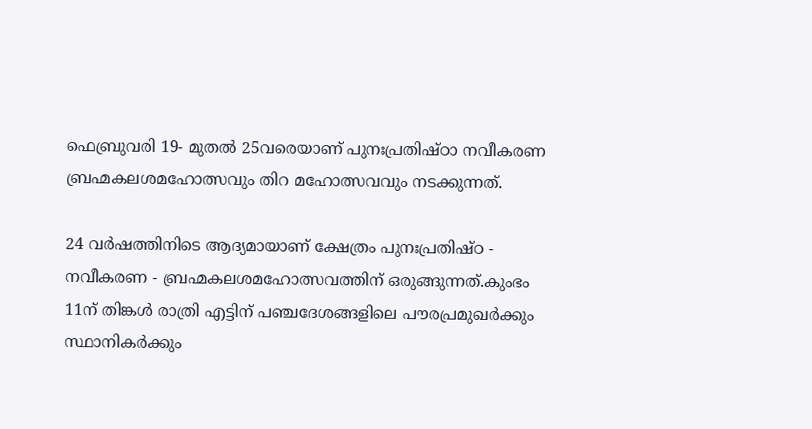ഫെബ്രുവരി 19- മുതൽ 25വരെയാണ്‌ പുനഃപ്രതിഷ്ഠാ നവീകരണ ബ്രഹ്മകലശമഹോത്സവും തിറ മഹോത്സവവും നടക്കുന്നത്.

24 വർഷത്തിനിടെ ആദ്യമായാണ് ക്ഷേത്രം പുനഃപ്രതിഷ്ഠ - നവീകരണ - ബ്രഹ്മകലശമഹോത്സവത്തിന് ഒരുങ്ങുന്നത്.കുംഭം 11ന് തിങ്കൾ രാത്രി എട്ടിന്‌ പഞ്ചദേശങ്ങളിലെ പൗരപ്രമുഖർക്കും സ്ഥാനികർക്കും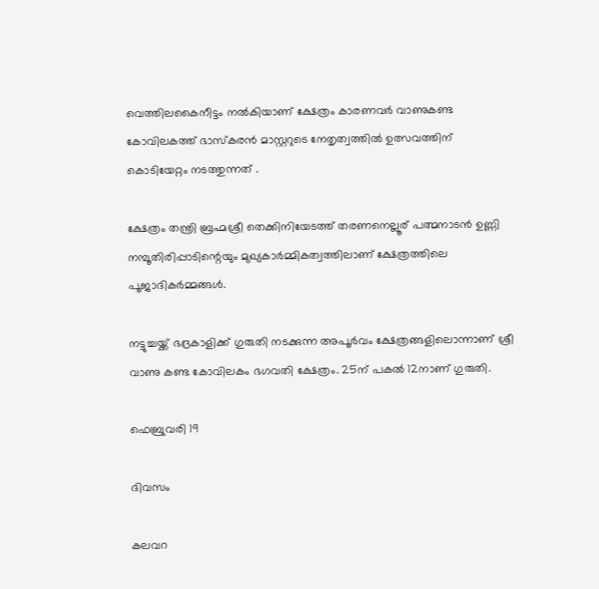വെത്തിലകൈനീട്ടം നൽകിയാണ് ക്ഷേത്രം കാരണവർ വാണുകണ്ട കോവിലകത്ത് ഭാസ്കരൻ മാസ്റ്ററുടെ നേതൃത്വത്തിൽ ഉത്സവത്തിന് കൊടിയേറ്റം നടത്തുന്നത് .

ക്ഷേത്രം തന്ത്രി ബ്രഹ്മശ്രീ തെക്കിനിയേടത്ത് തരണനെല്ലൂര് പത്മനാടൻ ഉണ്ണി നമ്പൂതിരിപ്പാടിന്റെയും മുഖ്യകാർമ്മികത്വത്തിലാണ് ക്ഷേത്രത്തിലെ പൂജാദികർമ്മങ്ങൾ.

നട്ടുച്ചയ്ക്ക് ഭദ്രകാളിക്ക് ഗുരുതി നടക്കുന്ന അപൂർവം ക്ഷേത്രങ്ങളിലൊന്നാണ് ശ്രീ വാണു കണ്ട കോവിലകം ഭഗവതി ക്ഷേത്രം. 25ന് പകൽ 12നാണ് ഗുരുതി.

ഫെബ്രുവരി 19

ദിവസം

കലവറ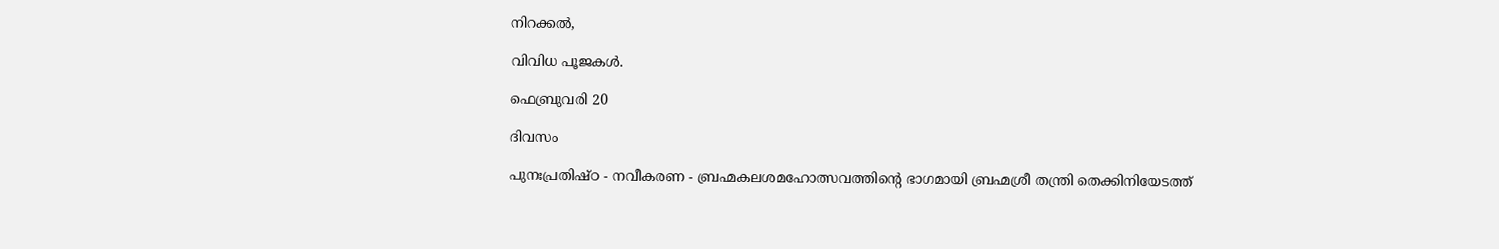നിറക്കൽ,

വിവിധ പൂജകൾ.

ഫെബ്രുവരി 20

ദിവസം

പുനഃപ്രതിഷ്ഠ - നവീകരണ - ബ്രഹ്മകലശമഹോത്സവത്തിൻ്റെ ഭാഗമായി ബ്രഹ്മശ്രീ തന്ത്രി തെക്കിനിയേടത്ത്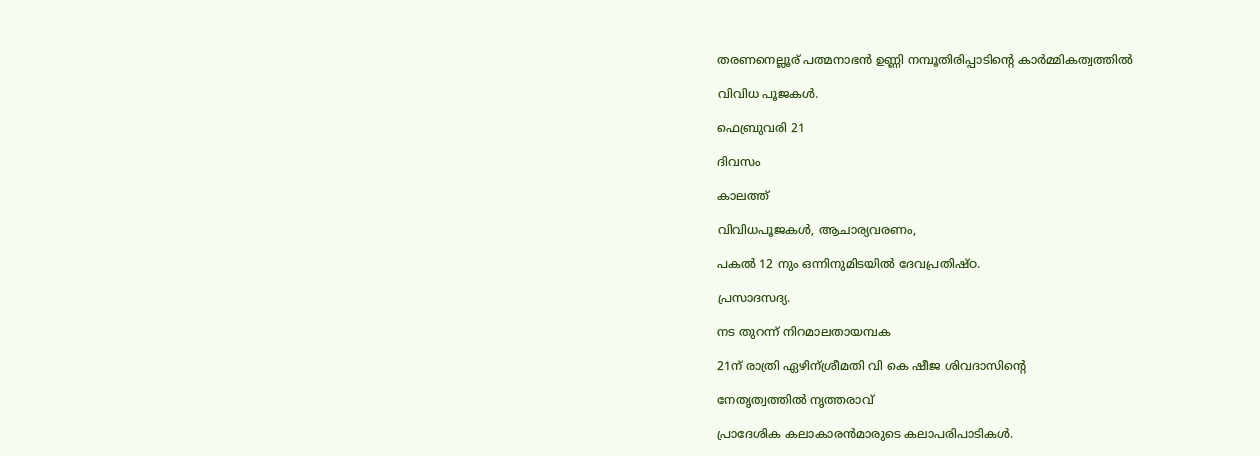തരണനെല്ലൂര് പത്മനാഭൻ ഉണ്ണി നമ്പൂതിരിപ്പാടിന്റെ കാർമ്മികത്വത്തിൽ

വിവിധ പൂജകൾ.

ഫെബ്രുവരി 21

ദിവസം

കാലത്ത്

വിവിധപൂജകൾ, ആചാര്യവരണം,

പകൽ 12 നും ഒന്നിനുമിടയിൽ ദേവപ്രതിഷ്ഠ.

പ്രസാദസദ്യ.

നട തുറന്ന് നിറമാലതായമ്പക

21ന് രാത്രി ഏഴിന്‌ശ്രീമതി വി കെ ഷീജ ശിവദാസിന്റെ

നേതൃത്വത്തിൽ നൃത്തരാവ്

പ്രാദേശിക കലാകാരൻമാരുടെ കലാപരിപാടികൾ.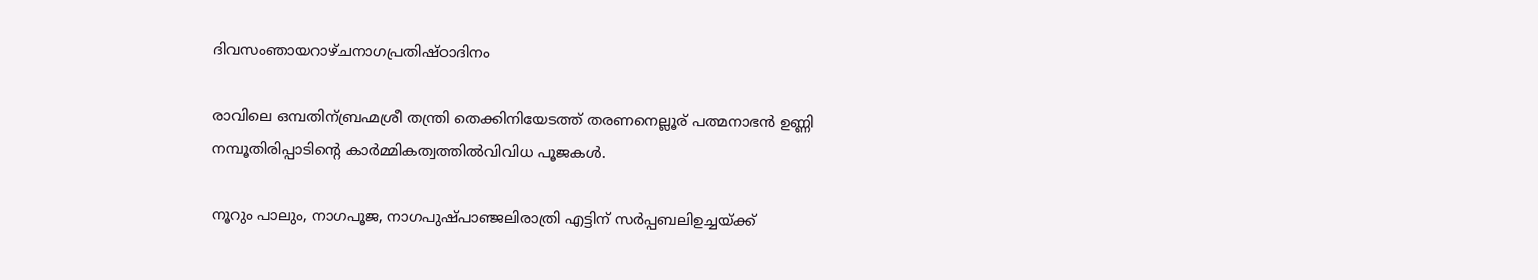ദിവസംഞായറാഴ്ചനാഗപ്രതിഷ്‌ഠാദിനം

രാവിലെ ഒമ്പതിന്‌ബ്രഹ്മശ്രീ തന്ത്രി തെക്കിനിയേടത്ത് തരണനെല്ലൂര് പത്മനാഭൻ ഉണ്ണി നമ്പൂതിരിപ്പാടിന്റെ കാർമ്മികത്വത്തിൽവിവിധ പൂജകൾ.

നൂറും പാലും, നാഗപൂജ, നാഗപുഷ്‌പാഞ്ജലിരാത്രി എട്ടിന്‌ സർപ്പബലിഉച്ചയ്‌ക്ക്‌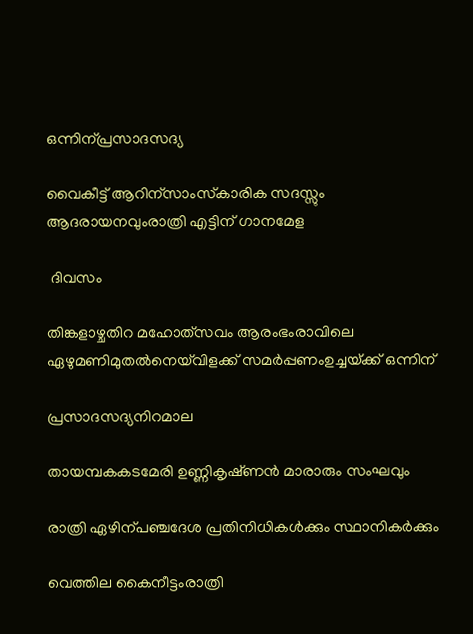ഒന്നിന്‌പ്രസാദസദ്യ

വൈകീട്ട് ആറിന്സാംസ്‌കാരിക സദസ്സും ആദരായനവുംരാത്രി എട്ടിന് ഗാനമേള

 ദിവസം

തിങ്കളാഴ്ചതിറ മഹോത്‌സവം ആരംഭംരാവിലെ ഏഴുമണിമുതൽനെയ്‌വിളക്ക്‌ സമർപ്പണംഉച്ചയ്‌ക്ക്‌ ഒന്നിന്‌

പ്രസാദസദ്യനിറമാല

തായമ്പകകടമേരി ഉണ്ണികൃഷ്‌ണൻ മാരാരും സംഘവും

രാത്രി ഏഴിന്‌പഞ്ചദേശ പ്രതിനിധികൾക്കും സ്ഥാനികർക്കും

വെത്തില കൈനീട്ടംരാത്രി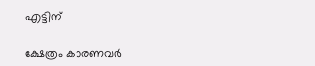എട്ടിന്‌

ക്ഷേത്രം കാരണവർ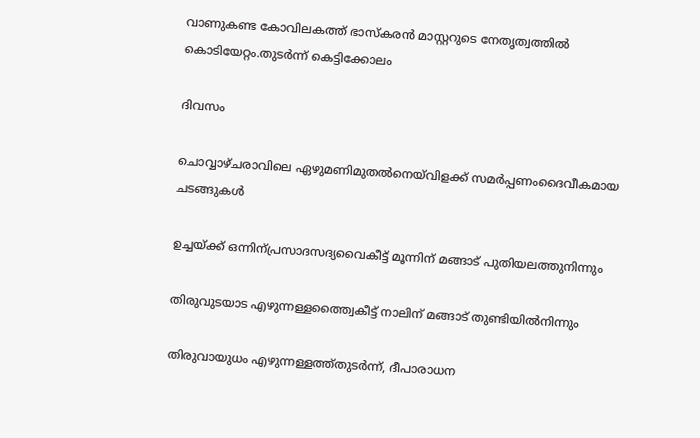വാണുകണ്ട കോവിലകത്ത് ഭാസ്കരൻ മാസ്റ്ററുടെ നേതൃത്വത്തിൽ കൊടിയേറ്റം.തുടർന്ന്‌ കെട്ടിക്കോലം

ദിവസം

ചൊവ്വാഴ്ചരാവിലെ ഏഴുമണിമുതൽനെയ്‌വിളക്ക്‌ സമർപ്പണംദൈവീകമായ ചടങ്ങുകൾ

ഉച്ചയ്‌ക്ക്‌ ഒന്നിന്‌പ്രസാദസദ്യവൈകീട്ട്‌ മൂന്നിന്‌ മങ്ങാട് പുതിയലത്തുനിന്നും

തിരുവുടയാട എഴുന്നള്ളത്ത്വൈകീട്ട്‌ നാലിന്‌ മങ്ങാട് തുണ്ടിയിൽനിന്നും

തിരുവായുധം എഴുന്നള്ളത്ത്തുടർന്ന്, ദീപാരാധന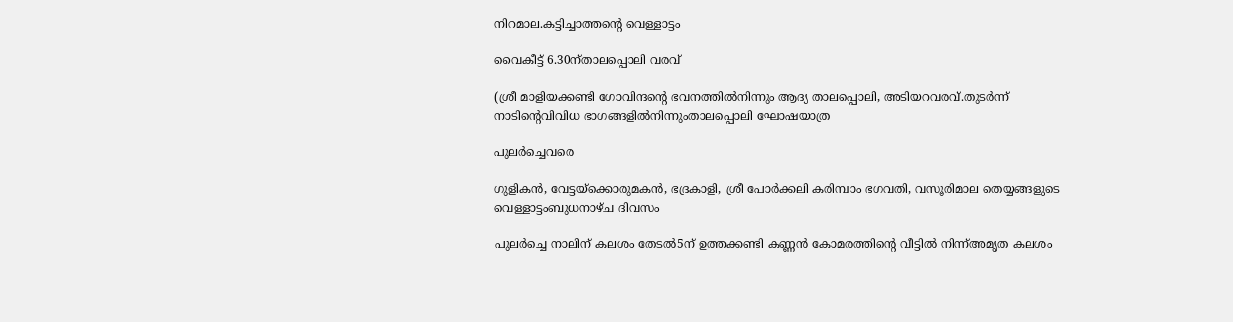നിറമാല.കട്ടിച്ചാത്തന്റെ വെള്ളാട്ടം

വൈകീട്ട്‌ 6.30ന്‌താലപ്പൊലി വരവ്‌

(ശ്രീ മാളിയക്കണ്ടി ഗോവിന്ദന്റെ ഭവനത്തിൽനിന്നും ആദ്യ താലപ്പൊലി, അടിയറവരവ്.തുടർന്ന്‌ നാടിന്റെവിവിധ ഭാഗങ്ങളിൽനിന്നുംതാലപ്പൊലി ഘോഷയാത്ര

പുലർച്ചെവരെ

ഗുളികൻ, വേട്ടയ്ക്കൊരുമകൻ, ഭദ്രകാളി, ശ്രീ പോർക്കലി കരിമ്പാം ഭഗവതി, വസൂരിമാല തെയ്യങ്ങളുടെ വെള്ളാട്ടംബുധനാഴ്ച ദിവസം

പുലർച്ചെ നാലിന് കലശം തേടൽ5ന് ഉത്തക്കണ്ടി കണ്ണൻ കോമരത്തിന്റെ വീട്ടിൽ നിന്ന്അമൃത കലശം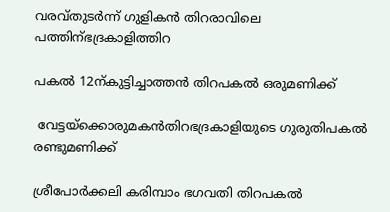വരവ്തുടർന്ന്‌ ഗുളികൻ തിറരാവിലെ പത്തിന്‌ഭദ്രകാളിത്തിറ

പകൽ 12ന്‌കുട്ടിച്ചാത്തൻ തിറപകൽ ഒരുമണിക്ക്‌

 വേട്ടയ്ക്കൊരുമകൻതിറഭദ്രകാളിയുടെ ഗുരുതിപകൽ രണ്ടുമണിക്ക്‌

ശ്രീപോർക്കലി കരിമ്പാം ഭഗവതി തിറപകൽ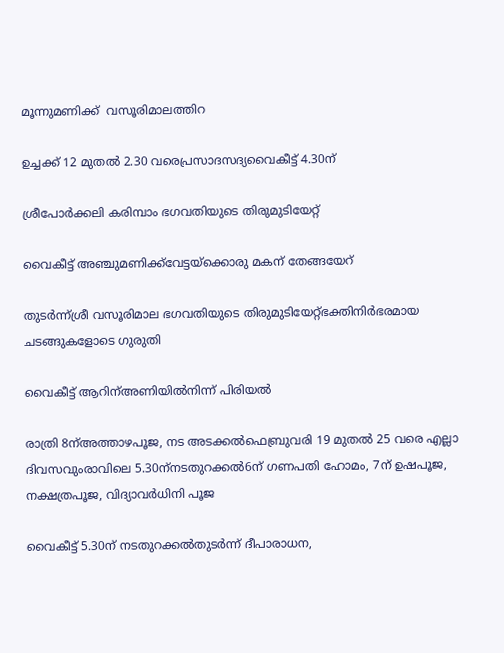മൂന്നുമണിക്ക്‌  വസൂരിമാലത്തിറ

ഉച്ചക്ക് 12 മുതൽ 2.30 വരെപ്രസാദസദ്യവൈകീട്ട്‌ 4.30ന്

ശ്രീപോർക്കലി കരിമ്പാം ഭഗവതിയുടെ തിരുമുടിയേറ്റ്

വൈകീട്ട്‌ അഞ്ചുമണിക്ക്‌വേട്ടയ്ക്കൊരു മകന്‌ തേങ്ങയേറ്

തുടർന്ന്‌ശ്രീ വസൂരിമാല ഭഗവതിയുടെ തിരുമുടിയേറ്റ്ഭക്തിനിർഭരമായ ചടങ്ങുകളോടെ ഗുരുതി

വൈകീട്ട്‌ ആറിന്‌അണിയിൽനിന്ന് പിരിയൽ

രാത്രി 8ന്അത്താഴപൂജ, നട അടക്കൽഫെബ്രുവരി 19 മുതൽ 25 വരെ എല്ലാ ദിവസവുംരാവിലെ 5.30ന്‌നടതുറക്കൽ6ന്‌ ഗണപതി ഹോമം, 7ന്‌ ഉഷപൂജ, നക്ഷത്രപൂജ, വിദ്യാവർധിനി പൂജ

വൈകീട്ട്‌ 5.30ന്‌ നടതുറക്കൽതുടർന്ന്‌ ദീപാരാധന,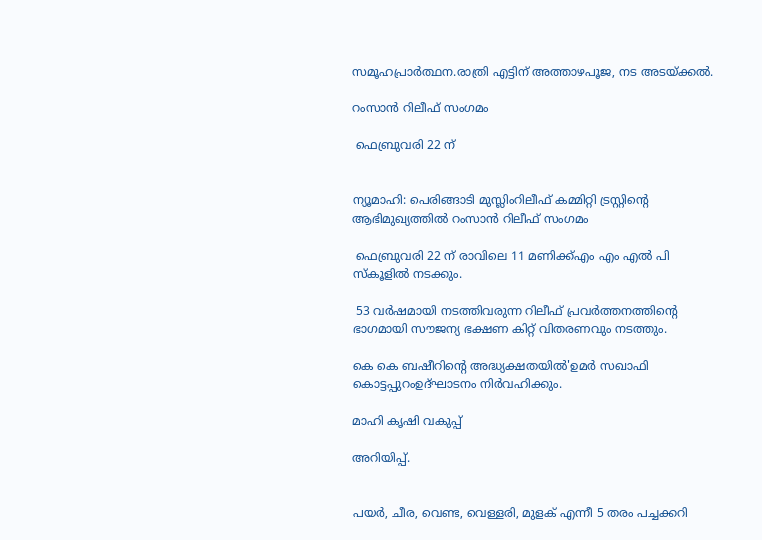സമൂഹപ്രാർത്ഥന.രാത്രി എട്ടിന്‌ അത്താഴപൂജ, നട അടയ്‌ക്കൽ.

റംസാൻ റിലീഫ് സംഗമം

 ഫെബ്രുവരി 22 ന്


ന്യൂമാഹി: പെരിങ്ങാടി മുസ്ലിംറിലീഫ് കമ്മിറ്റി ട്രസ്റ്റിന്റെ ആഭിമുഖ്യത്തിൽ റംസാൻ റിലീഫ് സംഗമം

 ഫെബ്രുവരി 22 ന് രാവിലെ 11 മണിക്ക്എം എം എൽ പി സ്കൂളിൽ നടക്കും.

 53 വർഷമായി നടത്തിവരുന്ന റിലീഫ് പ്രവർത്തനത്തിന്റെ ഭാഗമായി സൗജന്യ ഭക്ഷണ കിറ്റ് വിതരണവും നടത്തും.

കെ കെ ബഷീറിന്റെ അദ്ധ്യക്ഷതയിൽ'ഉമർ സഖാഫി കൊട്ടപ്പുറംഉദ്ഘാടനം നിർവഹിക്കും.

മാഹി കൃഷി വകുപ്പ്

അറിയിപ്പ്.


പയർ, ചീര, വെണ്ട, വെള്ളരി, മുളക് എന്നീ 5 തരം പച്ചക്കറി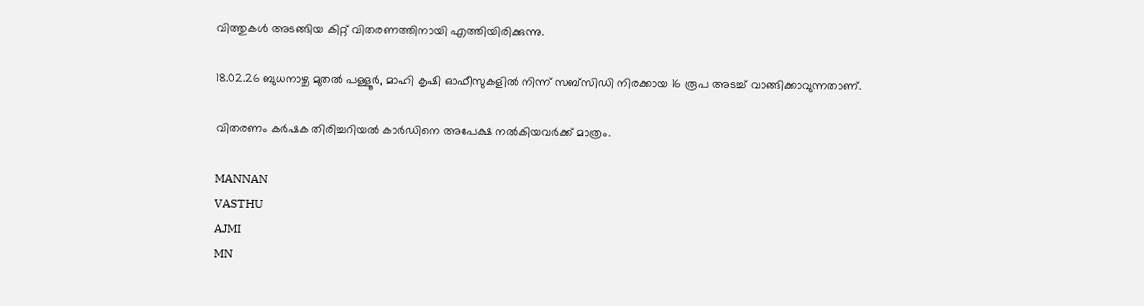വിത്തുകൾ അടങ്ങിയ കിറ്റ് വിതരണത്തിനായി എത്തിയിരിക്കുന്നു.

18.02.26 ബുധനാഴ്ച മുതൽ പള്ളൂർ, മാഹി കൃഷി ഓഫീസുകളിൽ നിന്ന് സബ്സിഡി നിരക്കായ 16 രൂപ അടച്ച് വാങ്ങിക്കാവുന്നതാണ്.

വിതരണം കർഷക തിരിച്ചറിയൽ കാർഡിനെ അപേക്ഷ നൽകിയവർക്ക് മാത്രം.

MANNAN
VASTHU
AJMI
MN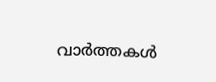വാർത്തകൾ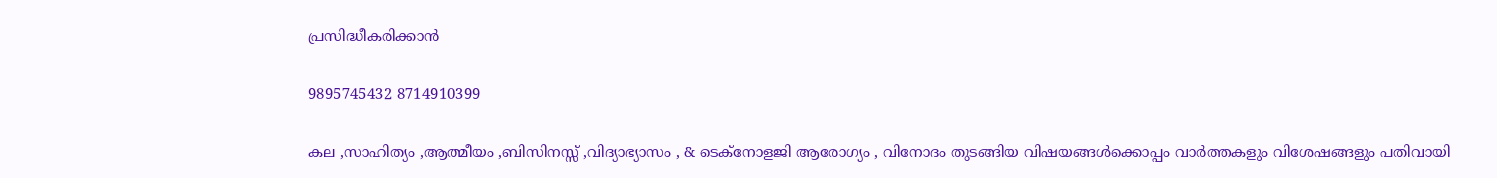പ്രസിദ്ധീകരിക്കാൻ

9895745432 8714910399

കല ,സാഹിത്യം ,ആത്മീയം ,ബിസിനസ്സ് ,വിദ്യാഭ്യാസം , & ടെക്‌നോളജി ആരോഗ്യം , വിനോദം തുടങ്ങിയ വിഷയങ്ങൾക്കൊപ്പം വാർത്തകളും വിശേഷങ്ങളും പതിവായി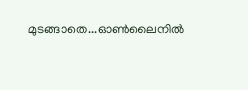മുടങ്ങാതെ...ഓൺലൈനിൽ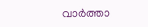വാർത്താ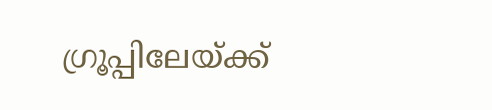ഗ്രൂപ്പിലേയ്ക്ക്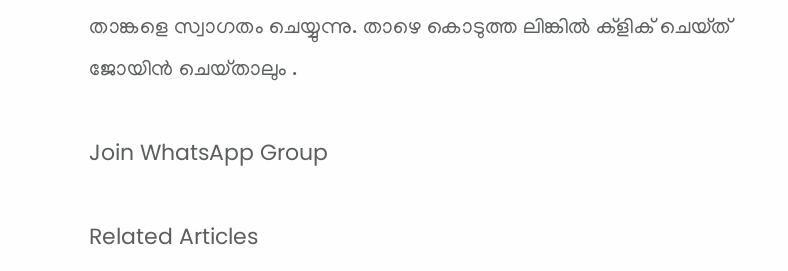താങ്കളെ സ്വാഗതം ചെയ്യുന്നു. താഴെ കൊടുത്ത ലിങ്കിൽ ക്ളിക് ചെയ്‌ത്‌ ജോയിൻ ചെയ്‌താലും .

Join WhatsApp Group

Related Articles